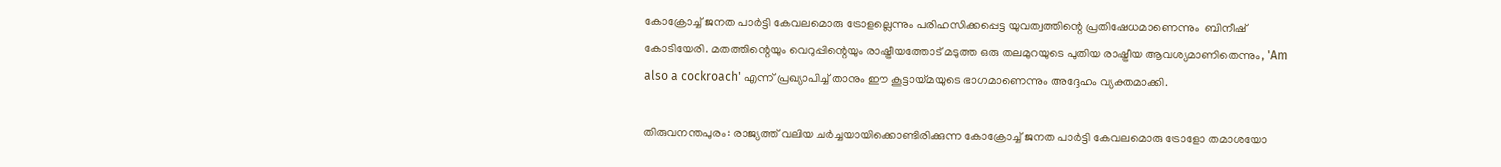കോക്രോച്ച് ജനത പാർട്ടി കേവലമൊരു ട്രോളല്ലെന്നും പരിഹസിക്കപ്പെട്ട യുവത്വത്തിന്റെ പ്രതിഷേധമാണെന്നും  ബിനീഷ് കോടിയേരി. മതത്തിന്റെയും വെറുപ്പിന്റെയും രാഷ്ട്രീയത്തോട് മടുത്ത ഒരു തലമുറയുടെ പുതിയ രാഷ്ട്രീയ ആവശ്യമാണിതെന്നും, 'Am also a cockroach' എന്ന് പ്രഖ്യാപിച്ച് താനും ഈ കൂട്ടായ്മയുടെ ഭാഗമാണെന്നും അദ്ദേഹം വ്യക്തമാക്കി.

തിരുവനന്തപുരം: രാജ്യത്ത് വലിയ ചർച്ചയായിക്കൊണ്ടിരിക്കുന്ന കോക്രോച്ച് ജനത പാർട്ടി കേവലമൊരു ട്രോളോ തമാശയോ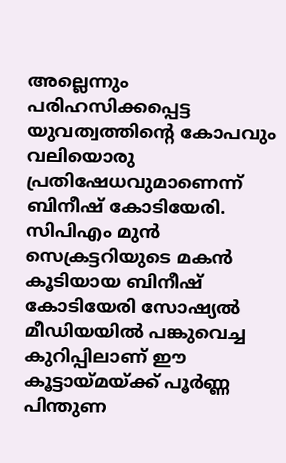അല്ലെന്നും പരിഹസിക്കപ്പെട്ട യുവത്വത്തിന്റെ കോപവും വലിയൊരു പ്രതിഷേധവുമാണെന്ന് ബിനീഷ് കോടിയേരി. സിപിഎം മുൻ സെക്രട്ടറിയുടെ മകൻ കൂടിയായ ബിനീഷ് കോടിയേരി സോഷ്യൽ മീഡിയയിൽ പങ്കുവെച്ച കുറിപ്പിലാണ് ഈ കൂട്ടായ്മയ്ക്ക് പൂർണ്ണ പിന്തുണ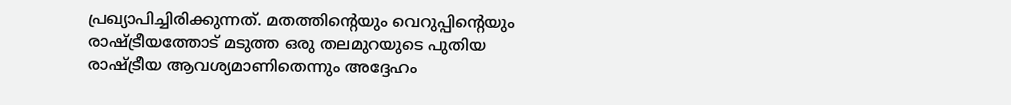പ്രഖ്യാപിച്ചിരിക്കുന്നത്. മതത്തിന്റെയും വെറുപ്പിന്റെയും രാഷ്ട്രീയത്തോട് മടുത്ത ഒരു തലമുറയുടെ പുതിയ രാഷ്ട്രീയ ആവശ്യമാണിതെന്നും അദ്ദേഹം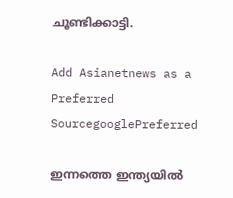ചൂണ്ടിക്കാട്ടി.

Add Asianetnews as a Preferred SourcegooglePreferred

ഇന്നത്തെ ഇന്ത്യയിൽ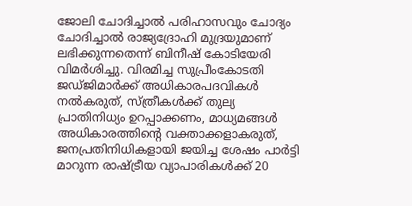ജോലി ചോദിച്ചാൽ പരിഹാസവും ചോദ്യം ചോദിച്ചാൽ രാജ്യദ്രോഹി മുദ്രയുമാണ് ലഭിക്കുന്നതെന്ന് ബിനീഷ് കോടിയേരി വിമർശിച്ചു. വിരമിച്ച സുപ്രീംകോടതി ജഡ്ജിമാർക്ക് അധികാരപദവികൾ നൽകരുത്, സ്ത്രീകൾക്ക് തുല്യ പ്രാതിനിധ്യം ഉറപ്പാക്കണം, മാധ്യമങ്ങൾ അധികാരത്തിന്റെ വക്താക്കളാകരുത്, ജനപ്രതിനിധികളായി ജയിച്ച ശേഷം പാർട്ടി മാറുന്ന രാഷ്ട്രീയ വ്യാപാരികൾക്ക് 20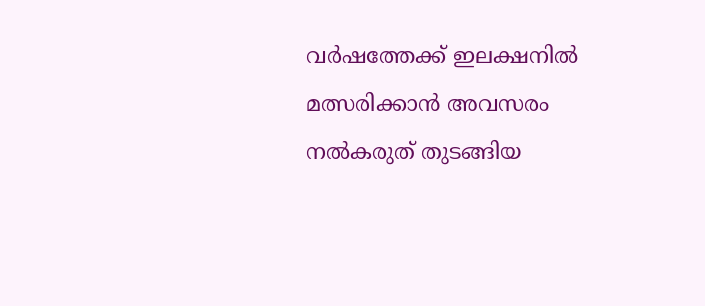വർഷത്തേക്ക് ഇലക്ഷനിൽ മത്സരിക്കാൻ അവസരം നൽകരുത് തുടങ്ങിയ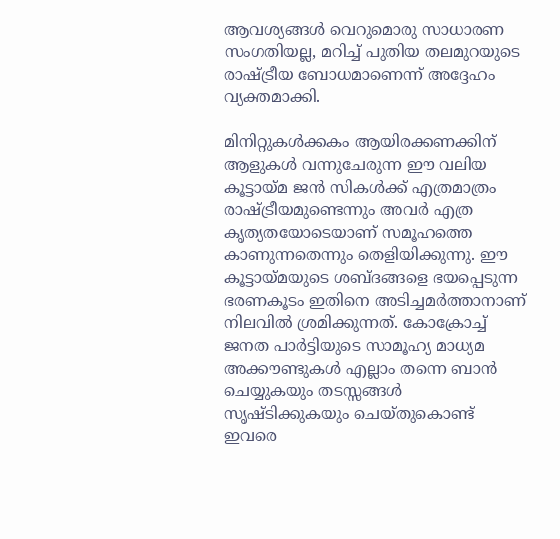ആവശ്യങ്ങൾ വെറുമൊരു സാധാരണ സംഗതിയല്ല, മറിച്ച് പുതിയ തലമുറയുടെ രാഷ്ട്രീയ ബോധമാണെന്ന് അദ്ദേഹം വ്യക്തമാക്കി.

മിനിറ്റുകൾക്കകം ആയിരക്കണക്കിന് ആളുകൾ വന്നുചേരുന്ന ഈ വലിയ കൂട്ടായ്മ ജൻ സികൾക്ക് എത്രമാത്രം രാഷ്ട്രീയമുണ്ടെന്നും അവർ എത്ര കൃത്യതയോടെയാണ് സമൂഹത്തെ കാണുന്നതെന്നും തെളിയിക്കുന്നു. ഈ കൂട്ടായ്മയുടെ ശബ്ദങ്ങളെ ഭയപ്പെടുന്ന ഭരണകൂടം ഇതിനെ അടിച്ചമർത്താനാണ് നിലവിൽ ശ്രമിക്കുന്നത്. കോക്രോച്ച് ജനത പാർട്ടിയുടെ സാമൂഹ്യ മാധ്യമ അക്കൗണ്ടുകൾ എല്ലാം തന്നെ ബാൻ ചെയ്യുകയും തടസ്സങ്ങൾ സൃഷ്ടിക്കുകയും ചെയ്തുകൊണ്ട് ഇവരെ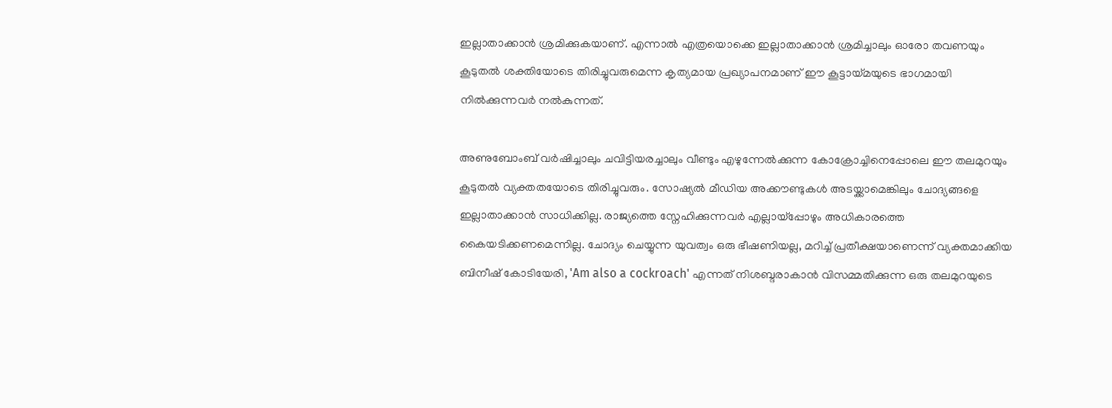ഇല്ലാതാക്കാൻ ശ്രമിക്കുകയാണ്. എന്നാൽ എത്രയൊക്കെ ഇല്ലാതാക്കാൻ ശ്രമിച്ചാലും ഓരോ തവണയും കൂടുതൽ ശക്തിയോടെ തിരിച്ചുവരുമെന്ന കൃത്യമായ പ്രഖ്യാപനമാണ് ഈ കൂട്ടായ്മയുടെ ഭാഗമായി നിൽക്കുന്നവർ നൽകുന്നത്.

അണുബോംബ് വർഷിച്ചാലും ചവിട്ടിയരച്ചാലും വീണ്ടും എഴുന്നേൽക്കുന്ന കോക്രോച്ചിനെപ്പോലെ ഈ തലമുറയും കൂടുതൽ വ്യക്തതയോടെ തിരിച്ചുവരും. സോഷ്യൽ മീഡിയ അക്കൗണ്ടുകൾ അടയ്ക്കാമെങ്കിലും ചോദ്യങ്ങളെ ഇല്ലാതാക്കാൻ സാധിക്കില്ല. രാജ്യത്തെ സ്നേഹിക്കുന്നവർ എല്ലായ്പ്പോഴും അധികാരത്തെ കൈയടിക്കണമെന്നില്ല. ചോദ്യം ചെയ്യുന്ന യുവത്വം ഒരു ഭീഷണിയല്ല, മറിച്ച് പ്രതീക്ഷയാണെന്ന് വ്യക്തമാക്കിയ ബിനീഷ് കോടിയേരി, 'Am also a cockroach' എന്നത് നിശബ്ദരാകാൻ വിസമ്മതിക്കുന്ന ഒരു തലമുറയുടെ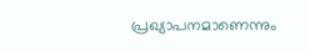പ്രഖ്യാപനമാണെന്നും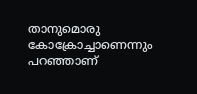താനുമൊരു കോക്രോച്ചാണെന്നും പറഞ്ഞാണ്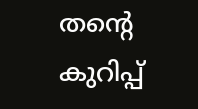തന്റെ കുറിപ്പ്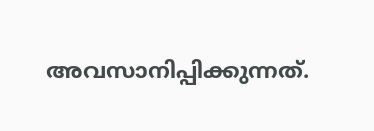അവസാനിപ്പിക്കുന്നത്.